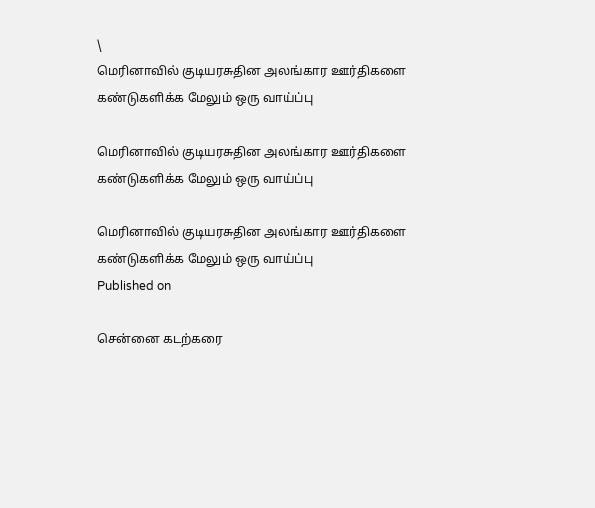\
மெரினாவில் குடியரசுதின அலங்கார ஊர்திகளை கண்டுகளிக்க மேலும் ஒரு வாய்ப்பு

மெரினாவில் குடியரசுதின அலங்கார ஊர்திகளை கண்டுகளிக்க மேலும் ஒரு வாய்ப்பு

மெரினாவில் குடியரசுதின அலங்கார ஊர்திகளை கண்டுகளிக்க மேலும் ஒரு வாய்ப்பு
Published on

சென்னை கடற்கரை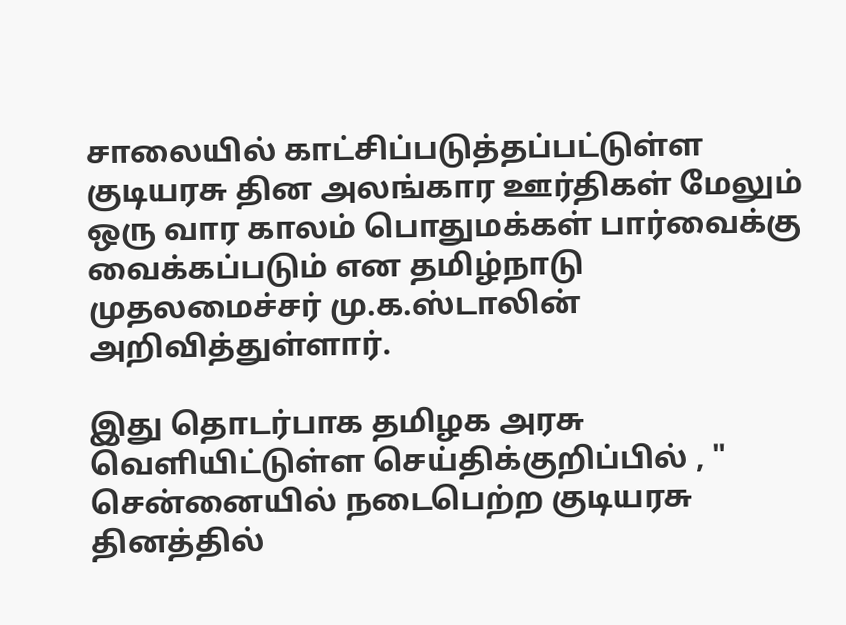சாலையில் காட்சிப்படுத்தப்பட்டுள்ள குடியரசு தின அலங்கார ஊர்திகள் மேலும் ஒரு வார காலம் பொதுமக்கள் பார்வைக்கு வைக்கப்படும் என தமிழ்நாடு முதலமைச்சர் மு.க.ஸ்டாலின் அறிவித்துள்ளார்.

இது தொடர்பாக தமிழக அரசு வெளியிட்டுள்ள செய்திக்குறிப்பில் , " சென்னையில் நடைபெற்ற குடியரசு தினத்தில்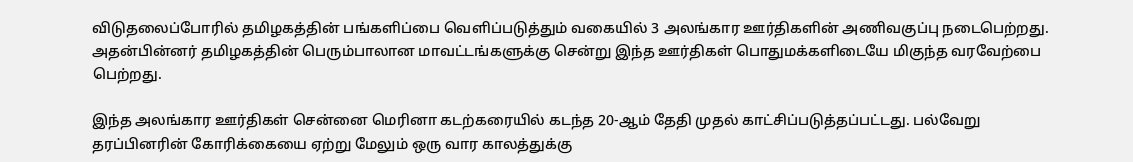விடுதலைப்போரில் தமிழகத்தின் பங்களிப்பை வெளிப்படுத்தும் வகையில் 3 அலங்கார ஊர்திகளின் அணிவகுப்பு நடைபெற்றது. அதன்பின்னர் தமிழகத்தின் பெரும்பாலான மாவட்டங்களுக்கு சென்று இந்த ஊர்திகள் பொதுமக்களிடையே மிகுந்த வரவேற்பை பெற்றது.

இந்த அலங்கார ஊர்திகள் சென்னை மெரினா கடற்கரையில் கடந்த 20-ஆம் தேதி முதல் காட்சிப்படுத்தப்பட்டது. பல்வேறு தரப்பினரின் கோரிக்கையை ஏற்று மேலும் ஒரு வார காலத்துக்கு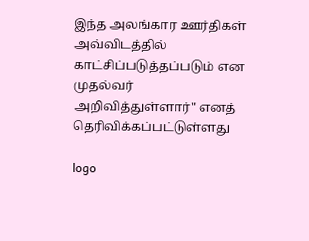இந்த அலங்கார ஊர்திகள் அவ்விடத்தில் காட்சிப்படுத்தப்படும் என முதல்வர் அறிவித்துள்ளார்" எனத் தெரிவிக்கப்பட்டுள்ளது

logo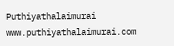Puthiyathalaimurai
www.puthiyathalaimurai.com